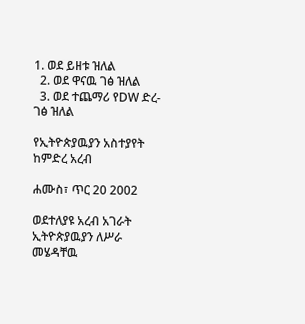1. ወደ ይዘቱ ዝለል
  2. ወደ ዋናዉ ገፅ ዝለል
  3. ወደ ተጨማሪ የDW ድረ-ገፅ ዝለል

የኢትዮጵያዉያን አስተያየት ከምድረ አረብ

ሐሙስ፣ ጥር 20 2002

ወደተለያዩ አረብ አገራት ኢትዮጵያዉያን ለሥራ መሄዳቸዉ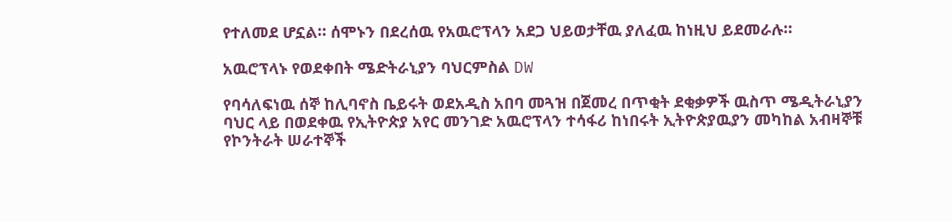የተለመደ ሆኗል። ሰሞኑን በደረሰዉ የአዉሮፕላን አደጋ ህይወታቸዉ ያለፈዉ ከነዚህ ይደመራሉ።

አዉሮፕላኑ የወደቀበት ሜድትራኒያን ባህርምስል DW

የባሳለፍነዉ ሰኞ ከሊባኖስ ቤይሩት ወደአዲስ አበባ መጓዝ በጀመረ በጥቂት ደቂቃዎች ዉስጥ ሜዲትራኒያን ባህር ላይ በወደቀዉ የኢትዮጵያ አየር መንገድ አዉሮፕላን ተሳፋሪ ከነበሩት ኢትዮጵያዉያን መካከል አብዛኞቹ የኮንትራት ሠራተኞች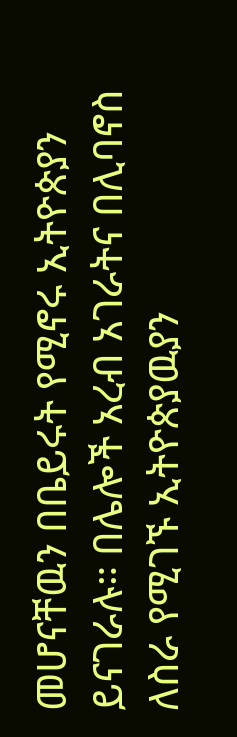መሆናቸዉን በቤይሩት የሚኖሩ ኢትዮጵያን ይናገራሉ። በሌሎች አረብ አገራትና በሊባኖስ ለስራ የሚገኙ ኢትዮጵያዉያን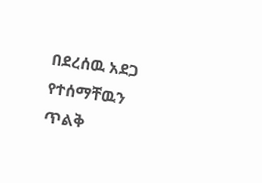በደረሰዉ አደጋ የተሰማቸዉን ጥልቅ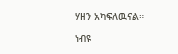ሃዘን አካፍለዉናል።

ነብዩ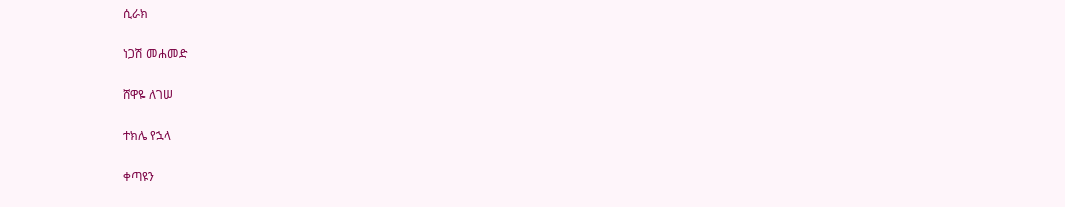ሲራክ

ነጋሽ መሐመድ

ሸዋዬ ለገሠ

ተክሌ የኋላ

ቀጣዩን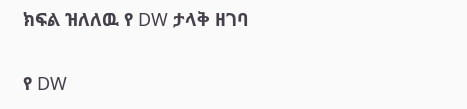ክፍል ዝለለዉ የ DW ታላቅ ዘገባ

የ DW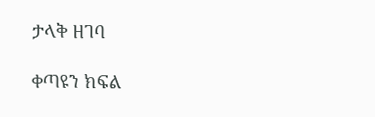ታላቅ ዘገባ

ቀጣዩን ክፍል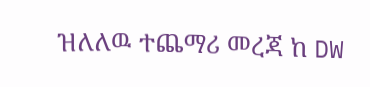ዝለለዉ ተጨማሪ መረጃ ከ DW